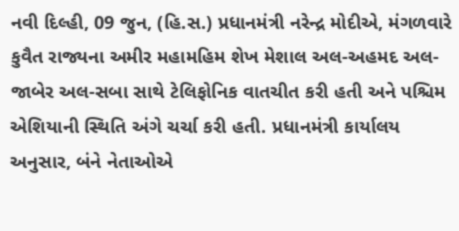નવી દિલ્હી, 09 જુન, (હિ.સ.) પ્રધાનમંત્રી નરેન્દ્ર મોદીએ, મંગળવારે કુવૈત રાજ્યના અમીર મહામહિમ શેખ મેશાલ અલ-અહમદ અલ-જાબેર અલ-સબા સાથે ટેલિફોનિક વાતચીત કરી હતી અને પશ્ચિમ એશિયાની સ્થિતિ અંગે ચર્ચા કરી હતી. પ્રધાનમંત્રી કાર્યાલય અનુસાર, બંને નેતાઓએ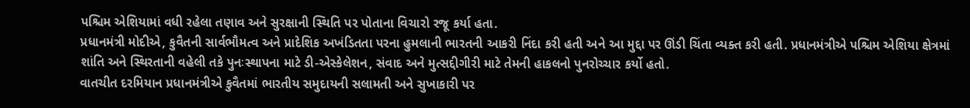પશ્ચિમ એશિયામાં વધી રહેલા તણાવ અને સુરક્ષાની સ્થિતિ પર પોતાના વિચારો રજૂ કર્યા હતા.
પ્રધાનમંત્રી મોદીએ, કુવૈતની સાર્વભૌમત્વ અને પ્રાદેશિક અખંડિતતા પરના હુમલાની ભારતની આકરી નિંદા કરી હતી અને આ મુદ્દા પર ઊંડી ચિંતા વ્યક્ત કરી હતી. પ્રધાનમંત્રીએ પશ્ચિમ એશિયા ક્ષેત્રમાં શાંતિ અને સ્થિરતાની વહેલી તકે પુનઃસ્થાપના માટે ડી-એસ્કેલેશન, સંવાદ અને મુત્સદ્દીગીરી માટે તેમની હાકલનો પુનરોચ્ચાર કર્યો હતો.
વાતચીત દરમિયાન પ્રધાનમંત્રીએ કુવૈતમાં ભારતીય સમુદાયની સલામતી અને સુખાકારી પર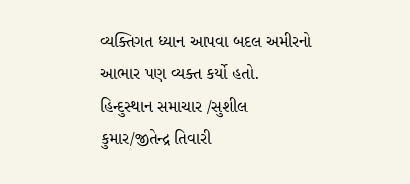વ્યક્તિગત ધ્યાન આપવા બદલ અમીરનો આભાર પણ વ્યક્ત કર્યો હતો.
હિન્દુસ્થાન સમાચાર /સુશીલ કુમાર/જીતેન્દ્ર તિવારી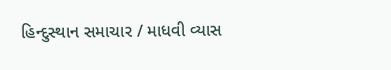હિન્દુસ્થાન સમાચાર / માધવી વ્યાસ